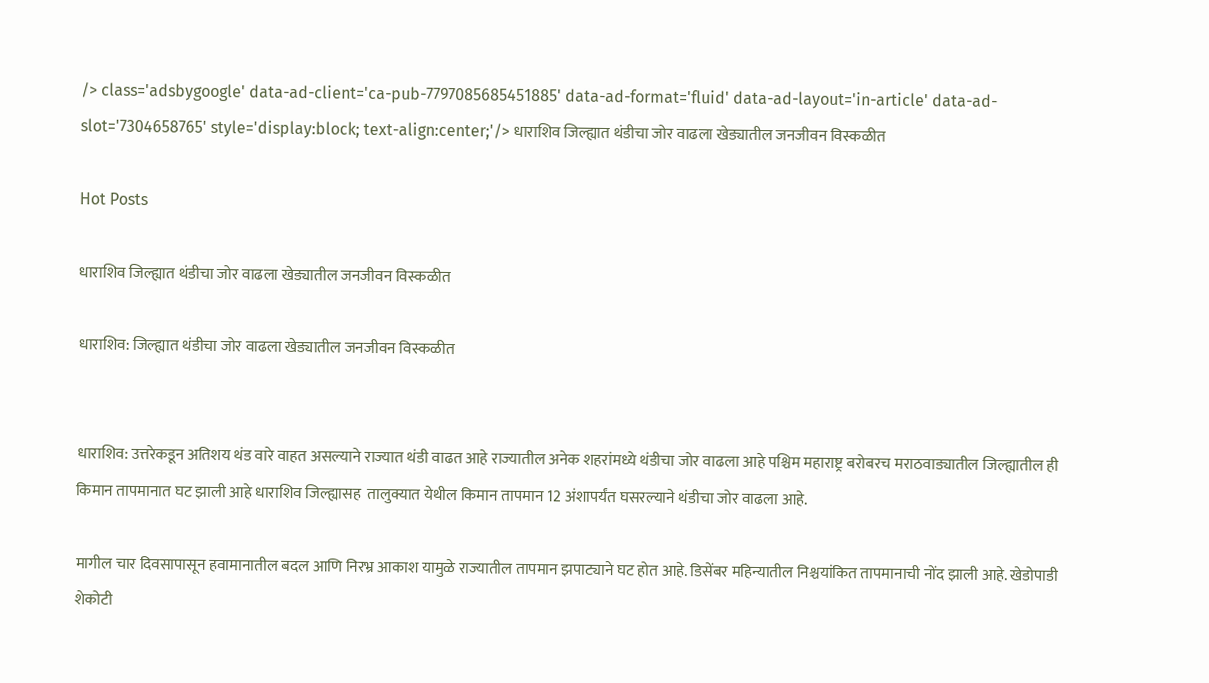/> class='adsbygoogle' data-ad-client='ca-pub-7797085685451885' data-ad-format='fluid' data-ad-layout='in-article' data-ad-slot='7304658765' style='display:block; text-align:center;'/> धाराशिव जिल्ह्यात थंडीचा जोर वाढला खेड्यातील जनजीवन विस्कळीत

Hot Posts

धाराशिव जिल्ह्यात थंडीचा जोर वाढला खेड्यातील जनजीवन विस्कळीत

धाराशिव: जिल्ह्यात थंडीचा जोर वाढला खेड्यातील जनजीवन विस्कळीत


धाराशिव: उत्तरेकडून अतिशय थंड वारे वाहत असल्याने राज्यात थंडी वाढत आहे राज्यातील अनेक शहरांमध्ये थंडीचा जोर वाढला आहे पश्चिम महाराष्ट्र बरोबरच मराठवाड्यातील जिल्ह्यातील ही किमान तापमानात घट झाली आहे धाराशिव जिल्ह्यासह  तालुक्यात येथील किमान तापमान 12 अंशापर्यंत घसरल्याने थंडीचा जोर वाढला आहे.

मागील चार दिवसापासून हवामानातील बदल आणि निरभ्र आकाश यामुळे राज्यातील तापमान झपाट्याने घट होत आहे. डिसेंबर महिन्यातील निश्चयांकित तापमानाची नोंद झाली आहे. खेडोपाडी शेकोटी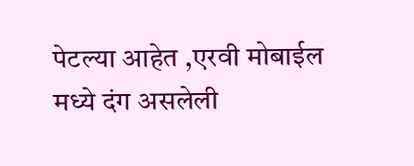पेटल्या आहेत ,एरवी मोबाईल मध्ये दंग असलेली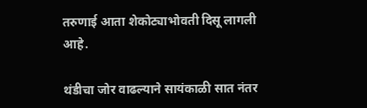तरुणाई आता शेकोट्याभोवती दिसू लागली आहे.

थंडीचा जोर वाढल्याने सायंकाळी सात नंतर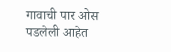गावाची पार ओस पडलेली आहेत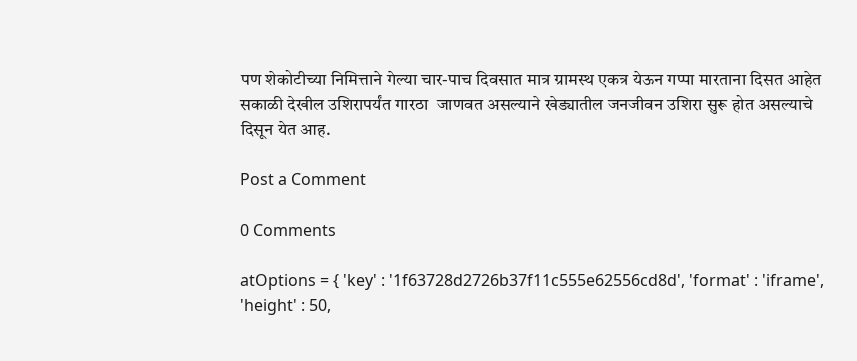पण शेकोटीच्या निमित्ताने गेल्या चार-पाच दिवसात मात्र ग्रामस्थ एकत्र येऊन गप्पा मारताना दिसत आहेत सकाळी देखील उशिरापर्यंत गारठा  जाणवत असल्याने खेड्यातील जनजीवन उशिरा सुरू होत असल्याचे दिसून येत आह.

Post a Comment

0 Comments

atOptions = { 'key' : '1f63728d2726b37f11c555e62556cd8d', 'format' : 'iframe', 'height' : 50,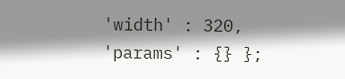'width' : 320, 'params' : {} };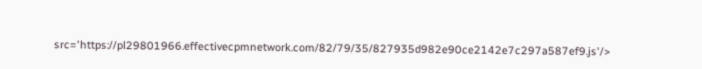src='https://pl29801966.effectivecpmnetwork.com/82/79/35/827935d982e90ce2142e7c297a587ef9.js'/>